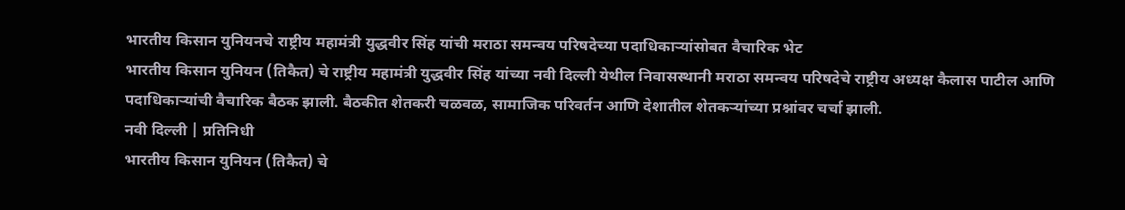भारतीय किसान युनियनचे राष्ट्रीय महामंत्री युद्धवीर सिंह यांची मराठा समन्वय परिषदेच्या पदाधिकाऱ्यांसोबत वैचारिक भेट
भारतीय किसान युनियन (तिकैत) चे राष्ट्रीय महामंत्री युद्धवीर सिंह यांच्या नवी दिल्ली येथील निवासस्थानी मराठा समन्वय परिषदेचे राष्ट्रीय अध्यक्ष कैलास पाटील आणि पदाधिकाऱ्यांची वैचारिक बैठक झाली. बैठकीत शेतकरी चळवळ, सामाजिक परिवर्तन आणि देशातील शेतकऱ्यांच्या प्रश्नांवर चर्चा झाली.
नवी दिल्ली | प्रतिनिधी
भारतीय किसान युनियन (तिकैत) चे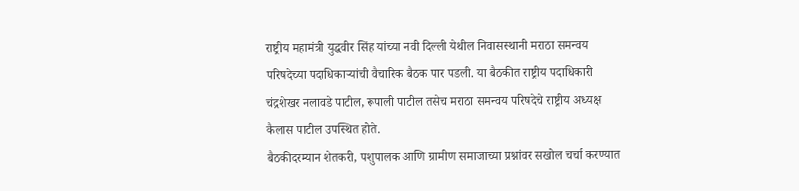राष्ट्रीय महामंत्री युद्धवीर सिंह यांच्या नवी दिल्ली येथील निवासस्थानी मराठा समन्वय परिषदेच्या पदाधिकाऱ्यांची वैचारिक बैठक पार पडली. या बैठकीत राष्ट्रीय पदाधिकारी चंद्रशेखर नलावडे पाटील, रूपाली पाटील तसेच मराठा समन्वय परिषदेचे राष्ट्रीय अध्यक्ष कैलास पाटील उपस्थित होते.
बैठकीदरम्यान शेतकरी, पशुपालक आणि ग्रामीण समाजाच्या प्रश्नांवर सखोल चर्चा करण्यात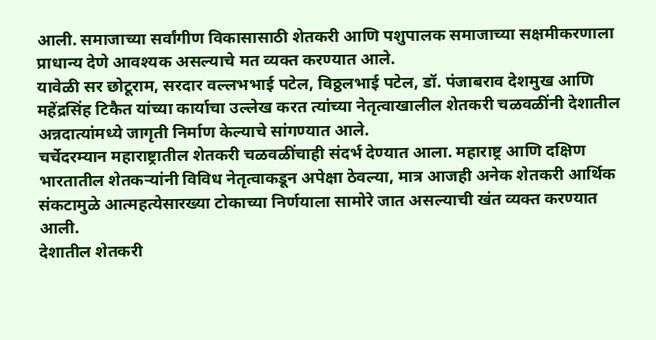आली. समाजाच्या सर्वांगीण विकासासाठी शेतकरी आणि पशुपालक समाजाच्या सक्षमीकरणाला प्राधान्य देणे आवश्यक असल्याचे मत व्यक्त करण्यात आले.
यावेळी सर छोटूराम, सरदार वल्लभभाई पटेल, विठ्ठलभाई पटेल, डॉ. पंजाबराव देशमुख आणि महेंद्रसिंह टिकैत यांच्या कार्याचा उल्लेख करत त्यांच्या नेतृत्वाखालील शेतकरी चळवळींनी देशातील अन्नदात्यांमध्ये जागृती निर्माण केल्याचे सांगण्यात आले.
चर्चेदरम्यान महाराष्ट्रातील शेतकरी चळवळींचाही संदर्भ देण्यात आला. महाराष्ट्र आणि दक्षिण भारतातील शेतकऱ्यांनी विविध नेतृत्वाकडून अपेक्षा ठेवल्या, मात्र आजही अनेक शेतकरी आर्थिक संकटामुळे आत्महत्येसारख्या टोकाच्या निर्णयाला सामोरे जात असल्याची खंत व्यक्त करण्यात आली.
देशातील शेतकरी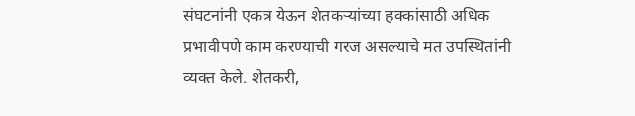संघटनांनी एकत्र येऊन शेतकऱ्यांच्या हक्कांसाठी अधिक प्रभावीपणे काम करण्याची गरज असल्याचे मत उपस्थितांनी व्यक्त केले. शेतकरी,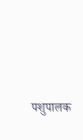पशुपालक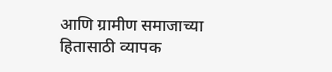आणि ग्रामीण समाजाच्या हितासाठी व्यापक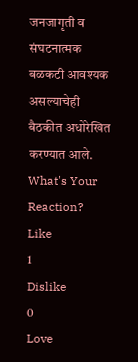जनजागृती व संघटनात्मक बळकटी आवश्यक असल्याचेही बैठकीत अधोरेखित करण्यात आले.
What's Your Reaction?
Like
1
Dislike
0
Love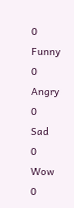0
Funny
0
Angry
0
Sad
0
Wow
0